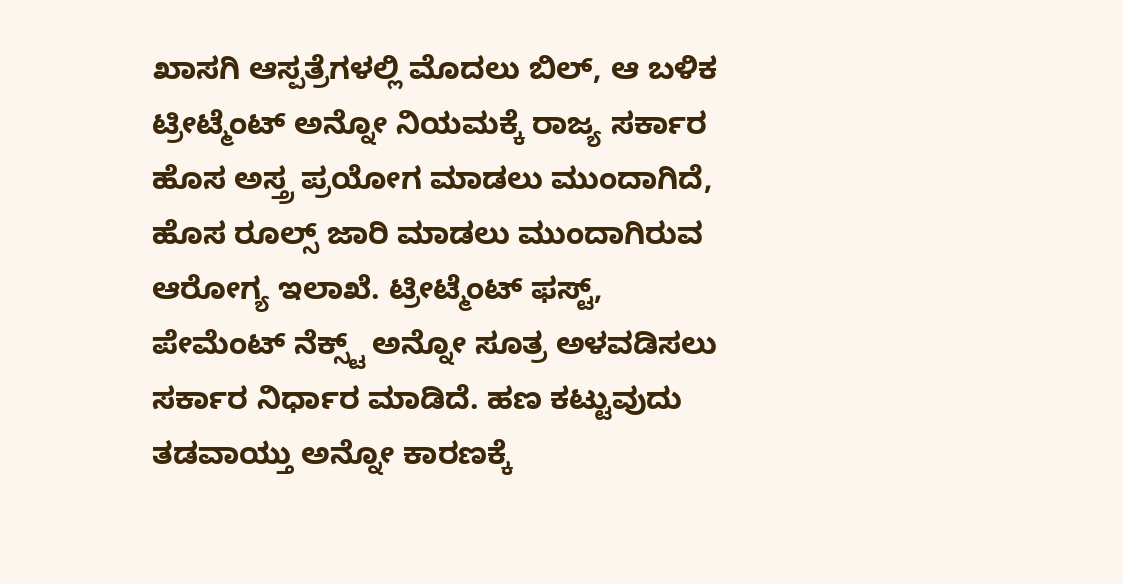ಖಾಸಗಿ ಆಸ್ಪತ್ರೆಗಳಲ್ಲಿ ಮೊದಲು ಬಿಲ್, ಆ ಬಳಿಕ ಟ್ರೀಟ್ಮೆಂಟ್ ಅನ್ನೋ ನಿಯಮಕ್ಕೆ ರಾಜ್ಯ ಸರ್ಕಾರ ಹೊಸ ಅಸ್ತ್ರ ಪ್ರಯೋಗ ಮಾಡಲು ಮುಂದಾಗಿದೆ, ಹೊಸ ರೂಲ್ಸ್ ಜಾರಿ ಮಾಡಲು ಮುಂದಾಗಿರುವ ಆರೋಗ್ಯ ಇಲಾಖೆ. ಟ್ರೀಟ್ಮೆಂಟ್ ಫಸ್ಟ್, ಪೇಮೆಂಟ್ ನೆಕ್ಸ್ಟ್ ಅನ್ನೋ ಸೂತ್ರ ಅಳವಡಿಸಲು ಸರ್ಕಾರ ನಿರ್ಧಾರ ಮಾಡಿದೆ. ಹಣ ಕಟ್ಟುವುದು ತಡವಾಯ್ತು ಅನ್ನೋ ಕಾರಣಕ್ಕೆ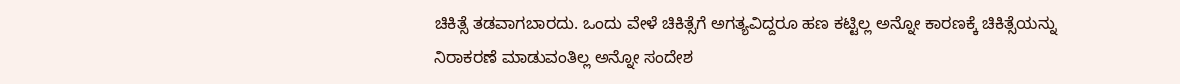ಚಿಕಿತ್ಸೆ ತಡವಾಗಬಾರದು. ಒಂದು ವೇಳೆ ಚಿಕಿತ್ಸೆಗೆ ಅಗತ್ಯವಿದ್ದರೂ ಹಣ ಕಟ್ಟಿಲ್ಲ ಅನ್ನೋ ಕಾರಣಕ್ಕೆ ಚಿಕಿತ್ಸೆಯನ್ನು ನಿರಾಕರಣೆ ಮಾಡುವಂತಿಲ್ಲ ಅನ್ನೋ ಸಂದೇಶ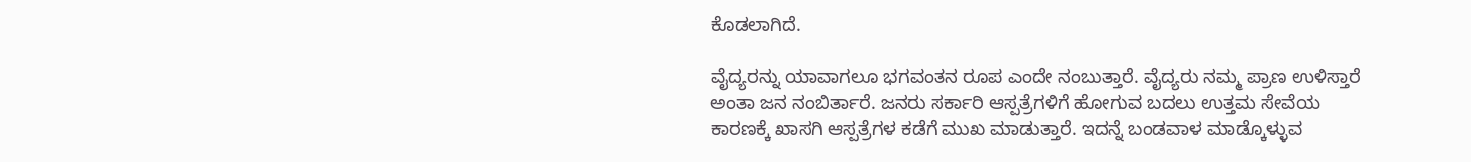ಕೊಡಲಾಗಿದೆ.

ವೈದ್ಯರನ್ನು ಯಾವಾಗಲೂ ಭಗವಂತನ ರೂಪ ಎಂದೇ ನಂಬುತ್ತಾರೆ. ವೈದ್ಯರು ನಮ್ಮ ಪ್ರಾಣ ಉಳಿಸ್ತಾರೆ ಅಂತಾ ಜನ ನಂಬಿರ್ತಾರೆ. ಜನರು ಸರ್ಕಾರಿ ಆಸ್ಪತ್ರೆಗಳಿಗೆ ಹೋಗುವ ಬದಲು ಉತ್ತಮ ಸೇವೆಯ ಕಾರಣಕ್ಕೆ ಖಾಸಗಿ ಆಸ್ಪತ್ರೆಗಳ ಕಡೆಗೆ ಮುಖ ಮಾಡುತ್ತಾರೆ. ಇದನ್ನೆ ಬಂಡವಾಳ ಮಾಡ್ಕೊಳ್ಳುವ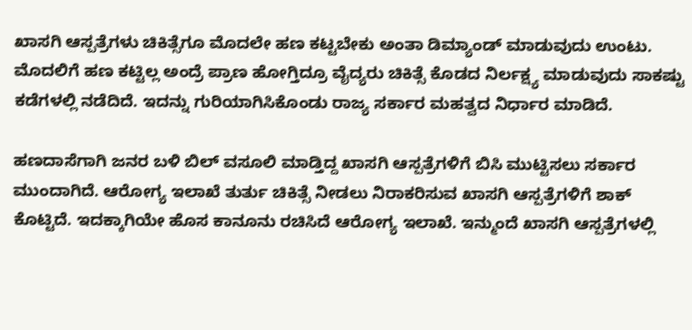ಖಾಸಗಿ ಆಸ್ಪತ್ರೆಗಳು ಚಿಕಿತ್ಸೆಗೂ ಮೊದಲೇ ಹಣ ಕಟ್ಟಬೇಕು ಅಂತಾ ಡಿಮ್ಯಾಂಡ್ ಮಾಡುವುದು ಉಂಟು. ಮೊದಲಿಗೆ ಹಣ ಕಟ್ಟಿಲ್ಲ ಅಂದ್ರೆ ಪ್ರಾಣ ಹೋಗ್ತಿದ್ರೂ ವೈದ್ಯರು ಚಿಕಿತ್ಸೆ ಕೊಡದ ನಿರ್ಲಕ್ಷ್ಯ ಮಾಡುವುದು ಸಾಕಷ್ಟು ಕಡೆಗಳಲ್ಲಿ ನಡೆದಿದೆ. ಇದನ್ನು ಗುರಿಯಾಗಿಸಿಕೊಂಡು ರಾಜ್ಯ ಸರ್ಕಾರ ಮಹತ್ವದ ನಿರ್ಧಾರ ಮಾಡಿದೆ.

ಹಣದಾಸೆಗಾಗಿ ಜನರ ಬಳಿ ಬಿಲ್ ವಸೂಲಿ ಮಾಡ್ತಿದ್ದ ಖಾಸಗಿ ಆಸ್ಪತ್ರೆಗಳಿಗೆ ಬಿಸಿ ಮುಟ್ಟಿಸಲು ಸರ್ಕಾರ ಮುಂದಾಗಿದೆ. ಆರೋಗ್ಯ ಇಲಾಖೆ ತುರ್ತು ಚಿಕಿತ್ಸೆ ನೀಡಲು ನಿರಾಕರಿಸುವ ಖಾಸಗಿ ಆಸ್ಪತ್ರೆಗಳಿಗೆ ಶಾಕ್ ಕೊಟ್ಟಿದೆ. ಇದಕ್ಕಾಗಿಯೇ ಹೊಸ ಕಾನೂನು ರಚಿಸಿದೆ ಆರೋಗ್ಯ ಇಲಾಖೆ. ಇನ್ಮುಂದೆ ಖಾಸಗಿ ಆಸ್ಪತ್ರೆಗಳಲ್ಲಿ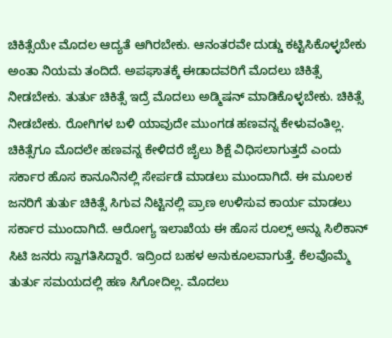ಚಿಕಿತ್ಸೆಯೇ ಮೊದಲ ಆದ್ಯತೆ ಆಗಿರಬೇಕು. ಆನಂತರವೇ ದುಡ್ಡು ಕಟ್ಟಿಸಿಕೊಳ್ಳಬೇಕು ಅಂತಾ ನಿಯಮ ತಂದಿದೆ. ಅಪಘಾತಕ್ಕೆ ಈಡಾದವರಿಗೆ ಮೊದಲು ಚಿಕಿತ್ಸೆ ನೀಡಬೇಕು. ತುರ್ತು ಚಿಕಿತ್ಸೆ ಇದ್ರೆ ಮೊದಲು ಅಡ್ಮಿಷನ್ ಮಾಡಿಕೊಳ್ಳಬೇಕು. ಚಿಕಿತ್ಸೆ ನೀಡಬೇಕು. ರೋಗಿಗಳ ಬಳಿ ಯಾವುದೇ ಮುಂಗಡ ಹಣವನ್ನ ಕೇಳುವಂತಿಲ್ಲ. ಚಿಕಿತ್ಸೆಗೂ ಮೊದಲೇ ಹಣವನ್ನ ಕೇಳಿದರೆ ಜೈಲು ಶಿಕ್ಷೆ ವಿಧಿಸಲಾಗುತ್ತದೆ ಎಂದು ಸರ್ಕಾರ ಹೊಸ ಕಾನೂನಿನಲ್ಲಿ ಸೇರ್ಪಡೆ ಮಾಡಲು ಮುಂದಾಗಿದೆ. ಈ ಮೂಲಕ ಜನರಿಗೆ ತುರ್ತು ಚಿಕಿತ್ಸೆ ಸಿಗುವ ನಿಟ್ಟಿನಲ್ಲಿ ಪ್ರಾಣ ಉಳಿಸುವ ಕಾರ್ಯ ಮಾಡಲು ಸರ್ಕಾರ ಮುಂದಾಗಿದೆ. ಆರೋಗ್ಯ ಇಲಾಖೆಯ ಈ ಹೊಸ ರೂಲ್ಸ್ ಅನ್ನು ಸಿಲಿಕಾನ್ ಸಿಟಿ ಜನರು ಸ್ವಾಗತಿಸಿದ್ದಾರೆ. ಇದ್ರಿಂದ ಬಹಳ ಅನುಕೂಲವಾಗುತ್ತೆ. ಕೆಲವೊಮ್ಮೆ ತುರ್ತು ಸಮಯದಲ್ಲಿ ಹಣ ಸಿಗೋದಿಲ್ಲ. ಮೊದಲು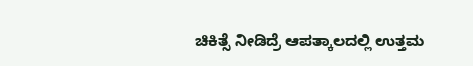ಚಿಕಿತ್ಸೆ ನೀಡಿದ್ರೆ ಆಪತ್ಕಾಲದಲ್ಲಿ ಉತ್ತಮ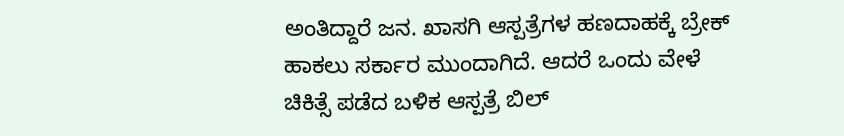ಅಂತಿದ್ದಾರೆ ಜನ. ಖಾಸಗಿ ಆಸ್ಪತ್ರೆಗಳ ಹಣದಾಹಕ್ಕೆ ಬ್ರೇಕ್ ಹಾಕಲು ಸರ್ಕಾರ ಮುಂದಾಗಿದೆ. ಆದರೆ ಒಂದು ವೇಳೆ ಚಿಕಿತ್ಸೆ ಪಡೆದ ಬಳಿಕ ಆಸ್ಪತ್ರೆ ಬಿಲ್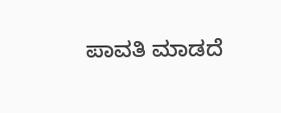ಪಾವತಿ ಮಾಡದೆ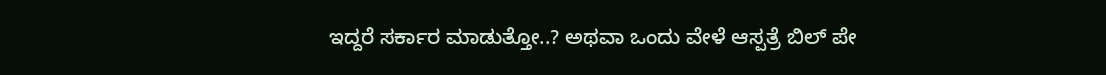ಇದ್ದರೆ ಸರ್ಕಾರ ಮಾಡುತ್ತೋ..? ಅಥವಾ ಒಂದು ವೇಳೆ ಆಸ್ಪತ್ರೆ ಬಿಲ್ ಪೇ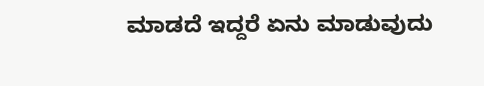ಮಾಡದೆ ಇದ್ದರೆ ಏನು ಮಾಡುವುದು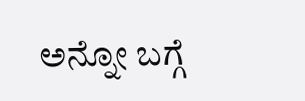ಅನ್ನೋ ಬಗ್ಗೆ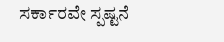ಸರ್ಕಾರವೇ ಸ್ಪಷ್ಟನೆ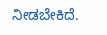ನೀಡಬೇಕಿದೆ.